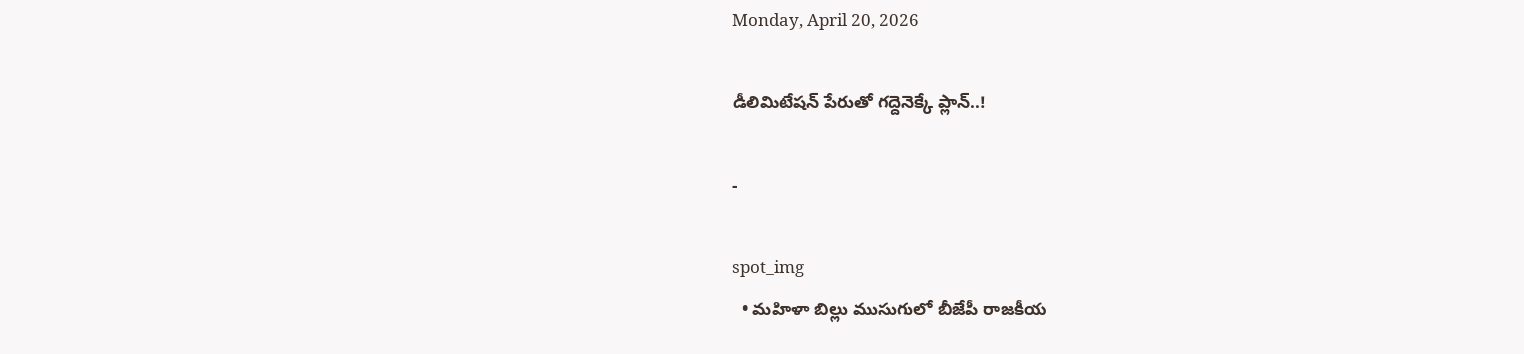Monday, April 20, 2026

డీలిమిటేషన్ పేరుతో గద్దెనెక్కే ప్లాన్..!

-

spot_img
  • మహిళా బిల్లు ముసుగులో బీజేపీ రాజకీయ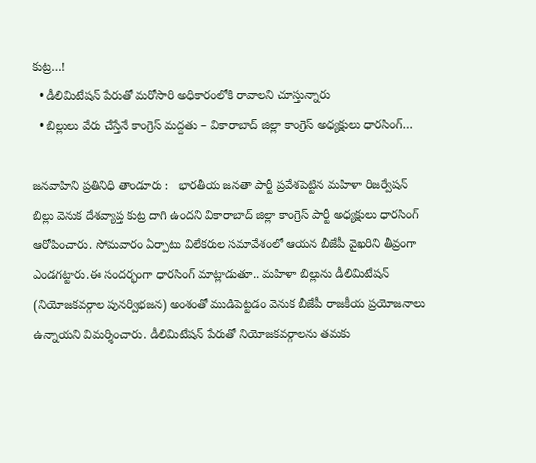కుట్ర…!
  • డీలిమిటేషన్ పేరుతో మరోసారి అధికారంలోకి రావాలని చూస్తున్నారు
  • బిల్లులు వేరు చేస్తేనే కాంగ్రెస్ మద్దతు – వికారాబాద్ జిల్లా కాంగ్రెస్ అధ్యక్షులు ధారసింగ్…

జనవాహిని ప్రతినిధి తాండూరు :   భారతీయ జనతా పార్టీ ప్రవేశపెట్టిన మహిళా రిజర్వేషన్ బిల్లు వెనుక దేశవ్యాప్త కుట్ర దాగి ఉందని వికారాబాద్ జిల్లా కాంగ్రెస్ పార్టీ అధ్యక్షులు ధారసింగ్ ఆరోపించారు. సోమవారం ఏర్పాటు విలేకరుల సమావేశంలో ఆయన బీజేపీ వైఖరిని తీవ్రంగా ఎండగట్టారు.ఈ సందర్భంగా ధారసింగ్ మాట్లాడుతూ.. మహిళా బిల్లును డీలిమిటేషన్ (నియోజకవర్గాల పునర్విభజన) అంశంతో ముడిపెట్టడం వెనుక బీజేపీ రాజకీయ ప్రయోజనాలు ఉన్నాయని విమర్శించారు. డీలిమిటేషన్ పేరుతో నియోజకవర్గాలను తమకు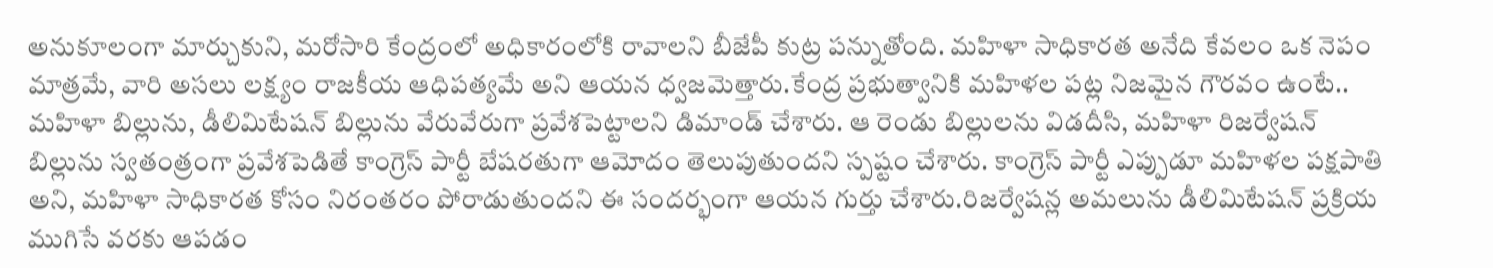అనుకూలంగా మార్చుకుని, మరోసారి కేంద్రంలో అధికారంలోకి రావాలని బీజేపీ కుట్ర పన్నుతోంది. మహిళా సాధికారత అనేది కేవలం ఒక నెపం మాత్రమే, వారి అసలు లక్ష్యం రాజకీయ ఆధిపత్యమే అని ఆయన ధ్వజమెత్తారు.కేంద్ర ప్రభుత్వానికి మహిళల పట్ల నిజమైన గౌరవం ఉంటే.. మహిళా బిల్లును, డీలిమిటేషన్ బిల్లును వేరువేరుగా ప్రవేశపెట్టాలని డిమాండ్ చేశారు. ఆ రెండు బిల్లులను విడదీసి, మహిళా రిజర్వేషన్ బిల్లును స్వతంత్రంగా ప్రవేశపెడితే కాంగ్రెస్ పార్టీ బేషరతుగా ఆమోదం తెలుపుతుందని స్పష్టం చేశారు. కాంగ్రెస్ పార్టీ ఎప్పుడూ మహిళల పక్షపాతి అని, మహిళా సాధికారత కోసం నిరంతరం పోరాడుతుందని ఈ సందర్భంగా ఆయన గుర్తు చేశారు.రిజర్వేషన్ల అమలును డీలిమిటేషన్ ప్రక్రియ ముగిసే వరకు ఆపడం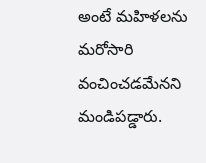అంటే మహిళలను మరోసారి వంచించడమేనని మండిపడ్డారు.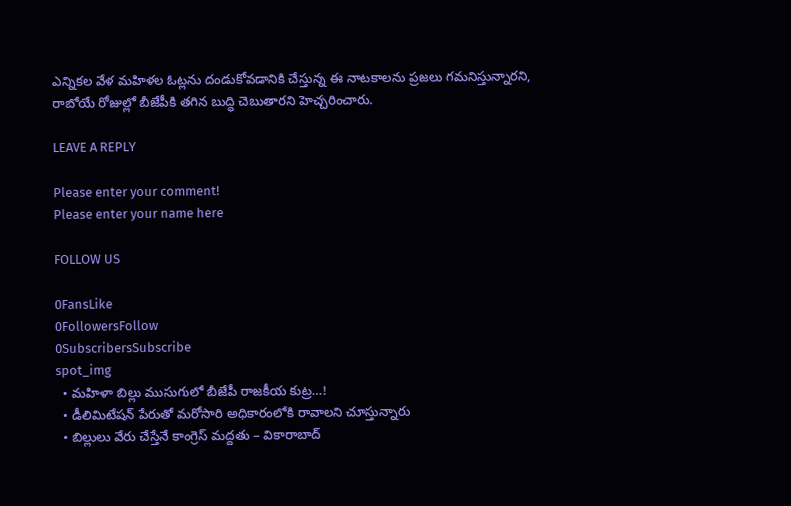ఎన్నికల వేళ మహిళల ఓట్లను దండుకోవడానికి చేస్తున్న ఈ నాటకాలను ప్రజలు గమనిస్తున్నారని, రాబోయే రోజుల్లో బీజేపీకి తగిన బుద్ధి చెబుతారని హెచ్చరించారు.

LEAVE A REPLY

Please enter your comment!
Please enter your name here

FOLLOW US

0FansLike
0FollowersFollow
0SubscribersSubscribe
spot_img
  • మహిళా బిల్లు ముసుగులో బీజేపీ రాజకీయ కుట్ర…!
  • డీలిమిటేషన్ పేరుతో మరోసారి అధికారంలోకి రావాలని చూస్తున్నారు
  • బిల్లులు వేరు చేస్తేనే కాంగ్రెస్ మద్దతు – వికారాబాద్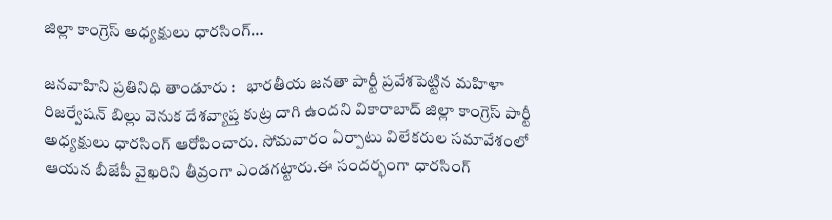జిల్లా కాంగ్రెస్ అధ్యక్షులు ధారసింగ్…

జనవాహిని ప్రతినిధి తాండూరు :   భారతీయ జనతా పార్టీ ప్రవేశపెట్టిన మహిళా రిజర్వేషన్ బిల్లు వెనుక దేశవ్యాప్త కుట్ర దాగి ఉందని వికారాబాద్ జిల్లా కాంగ్రెస్ పార్టీ అధ్యక్షులు ధారసింగ్ ఆరోపించారు. సోమవారం ఏర్పాటు విలేకరుల సమావేశంలో ఆయన బీజేపీ వైఖరిని తీవ్రంగా ఎండగట్టారు.ఈ సందర్భంగా ధారసింగ్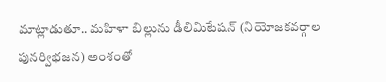మాట్లాడుతూ.. మహిళా బిల్లును డీలిమిటేషన్ (నియోజకవర్గాల పునర్విభజన) అంశంతో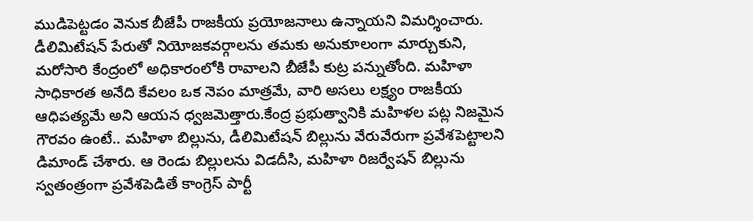ముడిపెట్టడం వెనుక బీజేపీ రాజకీయ ప్రయోజనాలు ఉన్నాయని విమర్శించారు. డీలిమిటేషన్ పేరుతో నియోజకవర్గాలను తమకు అనుకూలంగా మార్చుకుని, మరోసారి కేంద్రంలో అధికారంలోకి రావాలని బీజేపీ కుట్ర పన్నుతోంది. మహిళా సాధికారత అనేది కేవలం ఒక నెపం మాత్రమే, వారి అసలు లక్ష్యం రాజకీయ ఆధిపత్యమే అని ఆయన ధ్వజమెత్తారు.కేంద్ర ప్రభుత్వానికి మహిళల పట్ల నిజమైన గౌరవం ఉంటే.. మహిళా బిల్లును, డీలిమిటేషన్ బిల్లును వేరువేరుగా ప్రవేశపెట్టాలని డిమాండ్ చేశారు. ఆ రెండు బిల్లులను విడదీసి, మహిళా రిజర్వేషన్ బిల్లును స్వతంత్రంగా ప్రవేశపెడితే కాంగ్రెస్ పార్టీ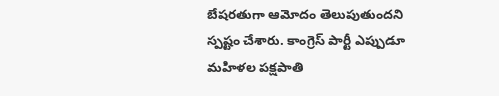బేషరతుగా ఆమోదం తెలుపుతుందని స్పష్టం చేశారు. కాంగ్రెస్ పార్టీ ఎప్పుడూ మహిళల పక్షపాతి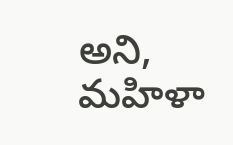అని, మహిళా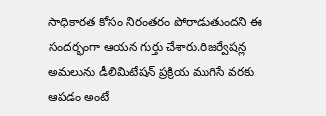సాధికారత కోసం నిరంతరం పోరాడుతుందని ఈ సందర్భంగా ఆయన గుర్తు చేశారు.రిజర్వేషన్ల అమలును డీలిమిటేషన్ ప్రక్రియ ముగిసే వరకు ఆపడం అంటే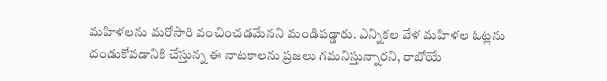మహిళలను మరోసారి వంచించడమేనని మండిపడ్డారు. ఎన్నికల వేళ మహిళల ఓట్లను దండుకోవడానికి చేస్తున్న ఈ నాటకాలను ప్రజలు గమనిస్తున్నారని, రాబోయే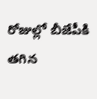రోజుల్లో బీజేపీకి తగిన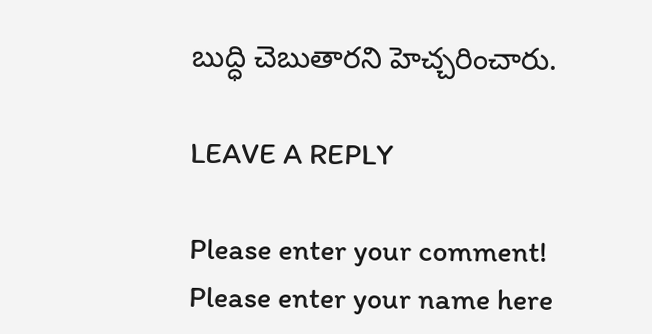బుద్ధి చెబుతారని హెచ్చరించారు.

LEAVE A REPLY

Please enter your comment!
Please enter your name here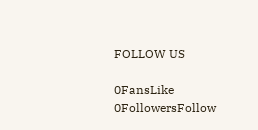FOLLOW US

0FansLike
0FollowersFollow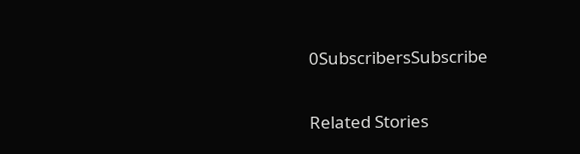0SubscribersSubscribe

Related Stories